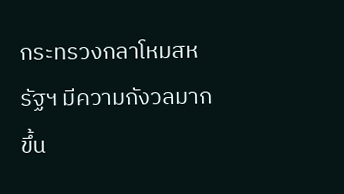กระทรวงกลาโหมสหรัฐฯ มีความกังวลมากขึ้น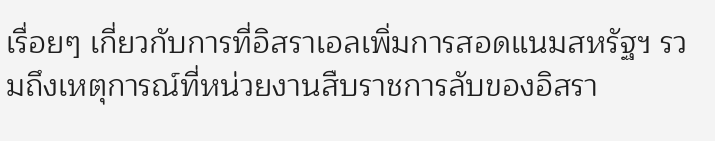เรื่อยๆ เกี่ยวกับการที่อิสราเอลเพิ่มการสอดแนมสหรัฐฯ รวมถึงเหตุการณ์ที่หน่วยงานสืบราชการลับของอิสรา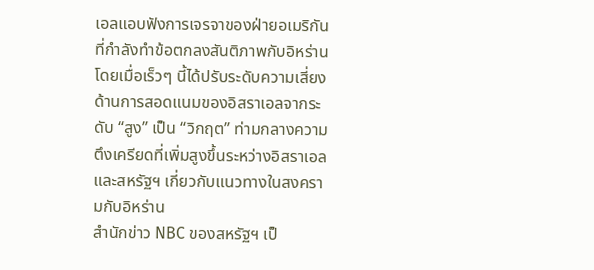เอลแอบฟังการเจรจาของฝ่ายอเมริกันที่กำลังทำข้อตกลงสันติภาพกับอิหร่าน โดยเมื่อเร็วๆ นี้ได้ปรับระดับความเสี่ยงด้านการสอดแนมของอิสราเอลจากระดับ “สูง” เป็น “วิกฤต” ท่ามกลางความตึงเครียดที่เพิ่มสูงขึ้นระหว่างอิสราเอลและสหรัฐฯ เกี่ยวกับแนวทางในสงครามกับอิหร่าน
สำนักข่าว NBC ของสหรัฐฯ เป็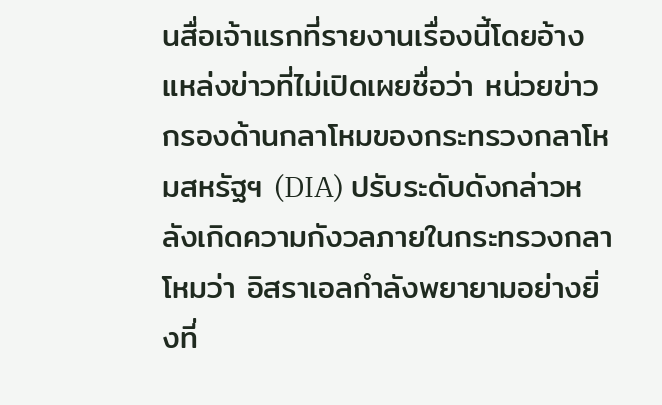นสื่อเจ้าแรกที่รายงานเรื่องนี้โดยอ้างแหล่งข่าวที่ไม่เปิดเผยชื่อว่า หน่วยข่าวกรองด้านกลาโหมของกระทรวงกลาโหมสหรัฐฯ (DIA) ปรับระดับดังกล่าวหลังเกิดความกังวลภายในกระทรวงกลาโหมว่า อิสราเอลกำลังพยายามอย่างยิ่งที่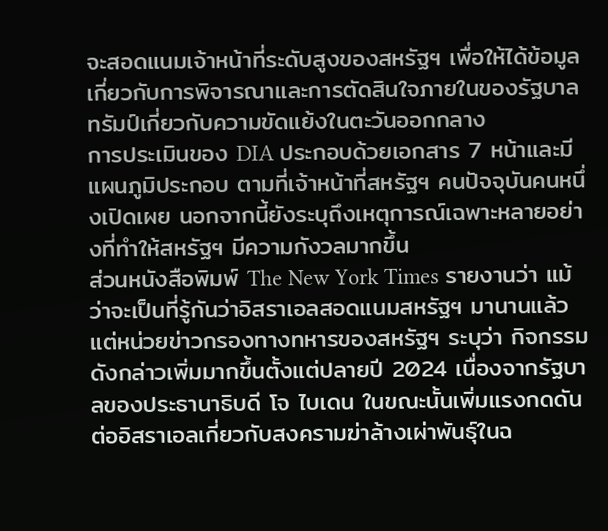จะสอดแนมเจ้าหน้าที่ระดับสูงของสหรัฐฯ เพื่อให้ได้ข้อมูลเกี่ยวกับการพิจารณาและการตัดสินใจภายในของรัฐบาลทรัมป์เกี่ยวกับความขัดแย้งในตะวันออกกลาง
การประเมินของ DIA ประกอบด้วยเอกสาร 7 หน้าและมีแผนภูมิประกอบ ตามที่เจ้าหน้าที่สหรัฐฯ คนปัจจุบันคนหนึ่งเปิดเผย นอกจากนี้ยังระบุถึงเหตุการณ์เฉพาะหลายอย่างที่ทำให้สหรัฐฯ มีความกังวลมากขึ้น
ส่วนหนังสือพิมพ์ The New York Times รายงานว่า แม้ว่าจะเป็นที่รู้กันว่าอิสราเอลสอดแนมสหรัฐฯ มานานแล้ว แต่หน่วยข่าวกรองทางทหารของสหรัฐฯ ระบุว่า กิจกรรมดังกล่าวเพิ่มมากขึ้นตั้งแต่ปลายปี 2024 เนื่องจากรัฐบาลของประธานาธิบดี โจ ไบเดน ในขณะนั้นเพิ่มแรงกดดันต่ออิสราเอลเกี่ยวกับสงครามฆ่าล้างเผ่าพันธุ์ในฉ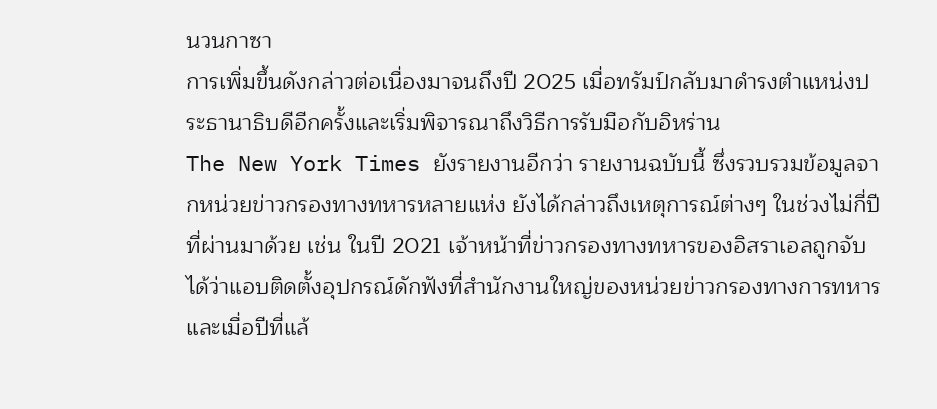นวนกาซา
การเพิ่มขึ้นดังกล่าวต่อเนื่องมาจนถึงปี 2025 เมื่อทรัมป์กลับมาดำรงตำแหน่งประธานาธิบดีอีกครั้งและเริ่มพิจารณาถึงวิธีการรับมือกับอิหร่าน
The New York Times ยังรายงานอีกว่า รายงานฉบับนี้ ซึ่งรวบรวมข้อมูลจากหน่วยข่าวกรองทางทหารหลายแห่ง ยังได้กล่าวถึงเหตุการณ์ต่างๆ ในช่วงไม่กี่ปีที่ผ่านมาด้วย เช่น ในปี 2021 เจ้าหน้าที่ข่าวกรองทางทหารของอิสราเอลถูกจับได้ว่าแอบติดตั้งอุปกรณ์ดักฟังที่สำนักงานใหญ่ของหน่วยข่าวกรองทางการทหาร และเมื่อปีที่แล้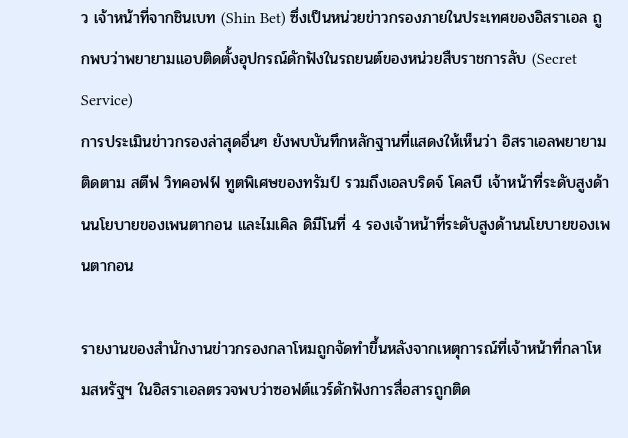ว เจ้าหน้าที่จากชินเบท (Shin Bet) ซึ่งเป็นหน่วยข่าวกรองภายในประเทศของอิสราเอล ถูกพบว่าพยายามแอบติดตั้งอุปกรณ์ดักฟังในรถยนต์ของหน่วยสืบราชการลับ (Secret Service)
การประเมินข่าวกรองล่าสุดอื่นๆ ยังพบบันทึกหลักฐานที่แสดงให้เห็นว่า อิสราเอลพยายามติดตาม สตีฟ วิทคอฟฟ์ ทูตพิเศษของทรัมป์ รวมถึงเอลบริดจ์ โคลบี เจ้าหน้าที่ระดับสูงด้านนโยบายของเพนตากอน และไมเคิล ดิมีโนที่ 4 รองเจ้าหน้าที่ระดับสูงด้านนโยบายของเพนตากอน

รายงานของสำนักงานข่าวกรองกลาโหมถูกจัดทำขึ้นหลังจากเหตุการณ์ที่เจ้าหน้าที่กลาโหมสหรัฐฯ ในอิสราเอลตรวจพบว่าซอฟต์แวร์ดักฟังการสื่อสารถูกติด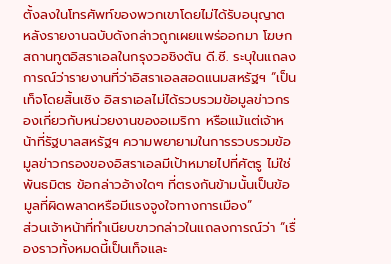ตั้งลงในโทรศัพท์ของพวกเขาโดยไม่ได้รับอนุญาต
หลังรายงานฉบับดังกล่าวถูกเผยแพร่ออกมา โฆษกสถานทูตอิสราเอลในกรุงวอชิงตัน ดี.ซี. ระบุในแถลงการณ์ว่ารายงานที่ว่าอิสราเอลสอดแนมสหรัฐฯ “เป็นเท็จโดยสิ้นเชิง อิสราเอลไม่ได้รวบรวมข้อมูลข่าวกรองเกี่ยวกับหน่วยงานของอเมริกา หรือแม้แต่เจ้าหน้าที่รัฐบาลสหรัฐฯ ความพยายามในการรวบรวมข้อมูลข่าวกรองของอิสราเอลมีเป้าหมายไปที่ศัตรู ไม่ใช่พันธมิตร ข้อกล่าวอ้างใดๆ ที่ตรงกันข้ามนั้นเป็นข้อมูลที่ผิดพลาดหรือมีแรงจูงใจทางการเมือง”
ส่วนเจ้าหน้าที่ทำเนียบขาวกล่าวในแถลงการณ์ว่า “เรื่องราวทั้งหมดนี้เป็นเท็จและ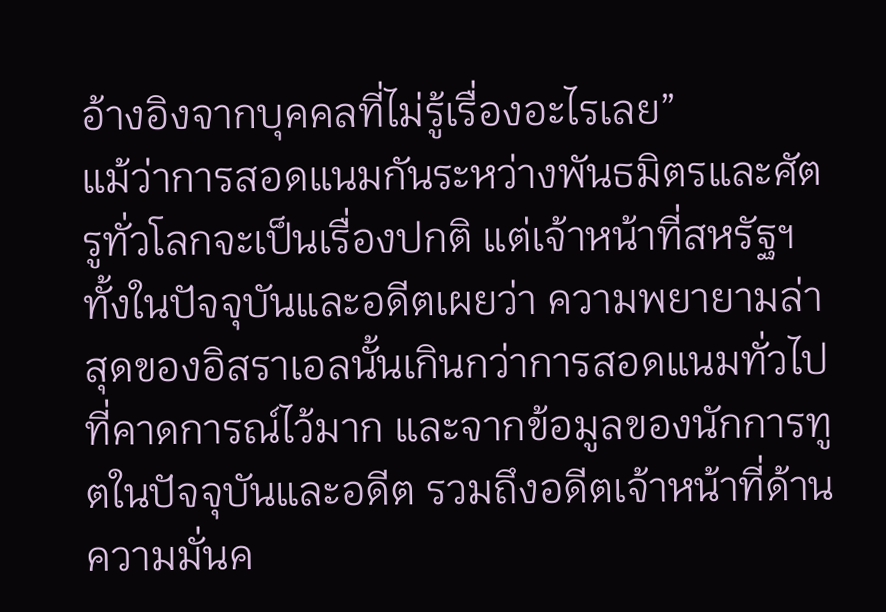อ้างอิงจากบุคคลที่ไม่รู้เรื่องอะไรเลย”
แม้ว่าการสอดแนมกันระหว่างพันธมิตรและศัตรูทั่วโลกจะเป็นเรื่องปกติ แต่เจ้าหน้าที่สหรัฐฯ ทั้งในปัจจุบันและอดีตเผยว่า ความพยายามล่าสุดของอิสราเอลนั้นเกินกว่าการสอดแนมทั่วไปที่คาดการณ์ไว้มาก และจากข้อมูลของนักการทูตในปัจจุบันและอดีต รวมถึงอดีตเจ้าหน้าที่ด้านความมั่นค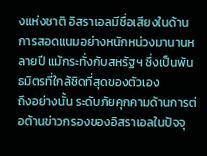งแห่งชาติ อิสราเอลมีชื่อเสียงในด้านการสอดแนมอย่างหนักหน่วงมานานหลายปี แม้กระทั่งกับสหรัฐฯ ซึ่งเป็นพันธมิตรที่ใกล้ชิดที่สุดของตัวเอง
ถึงอย่างนั้น ระดับภัยคุกคามด้านการต่อต้านข่าวกรองของอิสราเอลในปัจจุ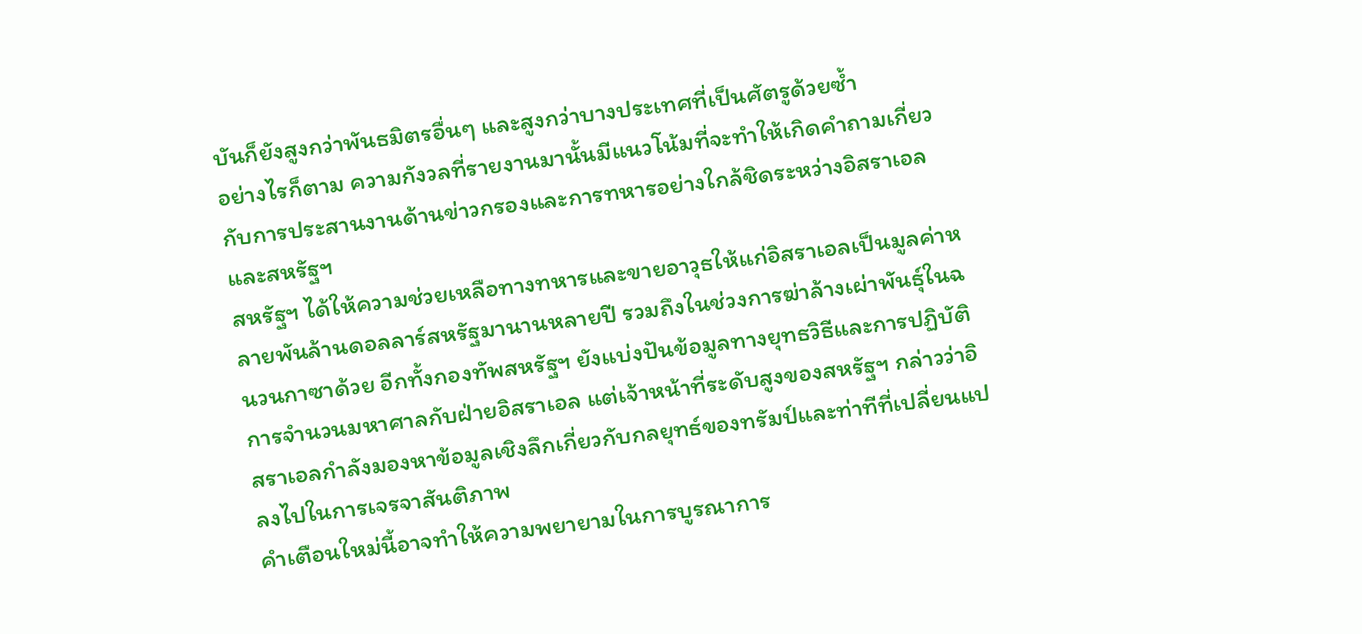บันก็ยังสูงกว่าพันธมิตรอื่นๆ และสูงกว่าบางประเทศที่เป็นศัตรูด้วยซ้ำ
อย่างไรก็ตาม ความกังวลที่รายงานมานั้นมีแนวโน้มที่จะทำให้เกิดคำถามเกี่ยวกับการประสานงานด้านข่าวกรองและการทหารอย่างใกล้ชิดระหว่างอิสราเอลและสหรัฐฯ
สหรัฐฯ ได้ให้ความช่วยเหลือทางทหารและขายอาวุธให้แก่อิสราเอลเป็นมูลค่าหลายพันล้านดอลลาร์สหรัฐมานานหลายปี รวมถึงในช่วงการฆ่าล้างเผ่าพันธุ์ในฉนวนกาซาด้วย อีกทั้งกองทัพสหรัฐฯ ยังแบ่งปันข้อมูลทางยุทธวิธีและการปฏิบัติการจำนวนมหาศาลกับฝ่ายอิสราเอล แต่เจ้าหน้าที่ระดับสูงของสหรัฐฯ กล่าวว่าอิสราเอลกำลังมองหาข้อมูลเชิงลึกเกี่ยวกับกลยุทธ์ของทรัมป์และท่าทีที่เปลี่ยนแปลงไปในการเจรจาสันติภาพ
คำเตือนใหม่นี้อาจทำให้ความพยายามในการบูรณาการ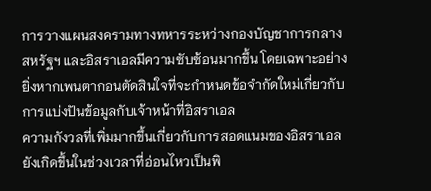การวางแผนสงครามทางทหารระหว่างกองบัญชาการกลางสหรัฐฯ และอิสราเอลมีความซับซ้อนมากขึ้น โดยเฉพาะอย่างยิ่งหากเพนตากอนตัดสินใจที่จะกำหนดข้อจำกัดใหม่เกี่ยวกับการแบ่งปันข้อมูลกับเจ้าหน้าที่อิสราเอล
ความกังวลที่เพิ่มมากขึ้นเกี่ยวกับการสอดแนมของอิสราเอลยังเกิดขึ้นในช่วงเวลาที่อ่อนไหวเป็นพิ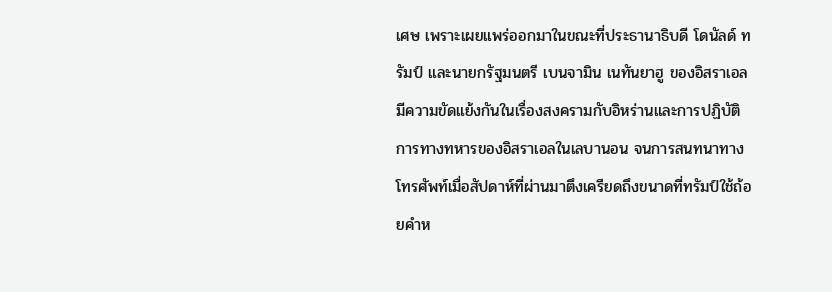เศษ เพราะเผยแพร่ออกมาในขณะที่ประธานาธิบดี โดนัลด์ ทรัมป์ และนายกรัฐมนตรี เบนจามิน เนทันยาฮู ของอิสราเอล มีความขัดแย้งกันในเรื่องสงครามกับอิหร่านและการปฏิบัติการทางทหารของอิสราเอลในเลบานอน จนการสนทนาทางโทรศัพท์เมื่อสัปดาห์ที่ผ่านมาตึงเครียดถึงขนาดที่ทรัมป์ใช้ถ้อยคำห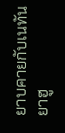ยาบคายกับเนทันยาฮู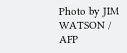Photo by JIM WATSON / AFP